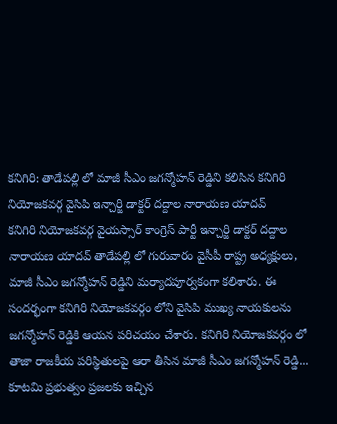కనిగిరి: తాడేపల్లి లో మాజీ సీఎం జగన్మోహన్ రెడ్డిని కలిసిన కనిగిరి నియోజకవర్గ వైసిపి ఇన్చార్జి డాక్టర్ దద్దాల నారాయణ యాదవ్
కనిగిరి నియోజకవర్గ వైయస్సార్ కాంగ్రెస్ పార్టీ ఇన్చార్జి డాక్టర్ దద్దాల నారాయణ యాదవ్ తాడేపల్లి లో గురువారం వైసీపీ రాష్ట్ర అధ్యక్షులు, మాజీ సీఎం జగన్మోహన్ రెడ్డిని మర్యాదపూర్వకంగా కలిశారు. ఈ సందర్భంగా కనిగిరి నియోజకవర్గం లోని వైసిపి ముఖ్య నాయకులను జగన్మోహన్ రెడ్డికి ఆయన పరిచయం చేశారు. కనిగిరి నియోజకవర్గం లో తాజా రాజకీయ పరిస్థితులపై ఆరా తీసిన మాజీ సీఎం జగన్మోహన్ రెడ్డి... కూటమి ప్రభుత్వం ప్రజలకు ఇచ్చిన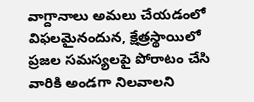వాగ్దానాలు అమలు చేయడంలో విఫలమైనందున, క్షేత్రస్థాయిలో ప్రజల సమస్యలపై పోరాటం చేసి వారికి అండగా నిలవాలని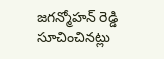జగన్మోహన్ రెడ్డి సూచించినట్లు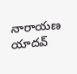నారాయణ యాదవ్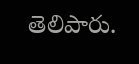తెలిపారు.